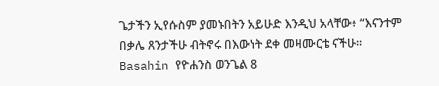ጌታችን ኢየሱስም ያመኑበትን አይሁድ እንዲህ አላቸው፥ “እናንተም በቃሌ ጸንታችሁ ብትኖሩ በእውነት ደቀ መዛሙርቴ ናችሁ።
Basahin የዮሐንስ ወንጌል 8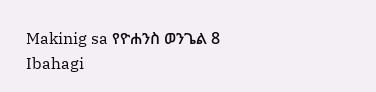Makinig sa የዮሐንስ ወንጌል 8
Ibahagi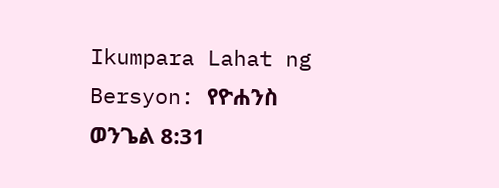Ikumpara Lahat ng Bersyon: የዮሐንስ ወንጌል 8:31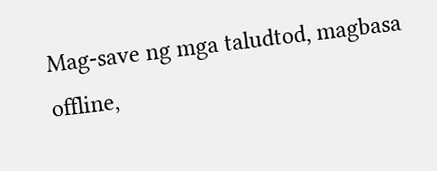Mag-save ng mga taludtod, magbasa offline,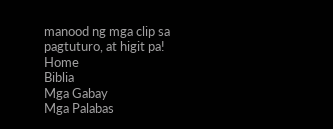manood ng mga clip sa pagtuturo, at higit pa!
Home
Biblia
Mga Gabay
Mga Palabas